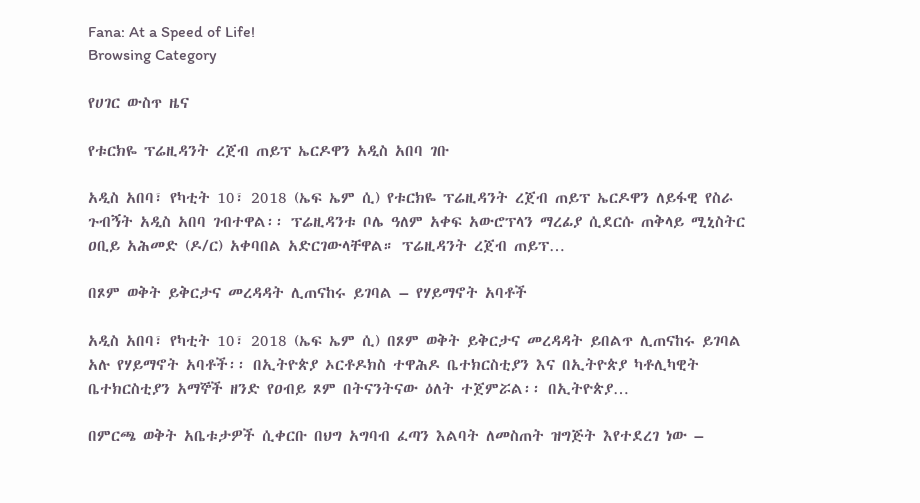Fana: At a Speed of Life!
Browsing Category

የሀገር ውስጥ ዜና

የቱርክዬ ፕሬዚዳንት ረጀብ ጠይፕ ኤርዶዋን አዲስ አበባ ገቡ

አዲስ አበባ፣ የካቲት 10፣ 2018 (ኤፍ ኤም ሲ) የቱርክዬ ፕሬዚዳንት ረጀብ ጠይፕ ኤርዶዋን ለይፋዊ የስራ ጉብኝት አዲስ አበባ ገብተዋል፡፡ ፕሬዚዳንቱ ቦሌ ዓለም አቀፍ አውሮፕላን ማረፊያ ሲደርሱ ጠቅላይ ሚኒስትር ዐቢይ አሕመድ (ዶ/ር) አቀባበል አድርገውላቸዋል። ፕሬዚዳንት ረጀብ ጠይፕ…

በጾም ወቅት ይቅርታና መረዳዳት ሊጠናከሩ ይገባል – የሃይማኖት አባቶች

አዲስ አበባ፣ የካቲት 10፣ 2018 (ኤፍ ኤም ሲ) በጾም ወቅት ይቅርታና መረዳዳት ይበልጥ ሊጠናከሩ ይገባል አሉ የሃይማኖት አባቶች፡፡ በኢትዮጵያ ኦርቶዶክስ ተዋሕዶ ቤተክርስቲያን እና በኢትዮጵያ ካቶሊካዊት ቤተክርስቲያን አማኞች ዘንድ የዐብይ ጾም በትናንትናው ዕለት ተጀምሯል፡፡ በኢትዮጵያ…

በምርጫ ወቅት አቤቱታዎች ሲቀርቡ በህግ አግባብ ፈጣን እልባት ለመስጠት ዝግጅት እየተደረገ ነው –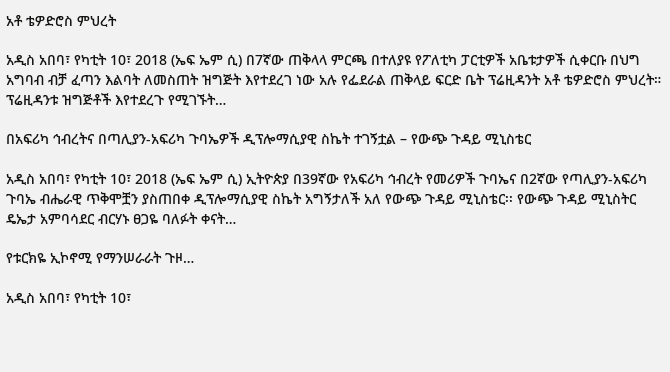አቶ ቴዎድሮስ ምህረት

አዲስ አበባ፣ የካቲት 10፣ 2018 (ኤፍ ኤም ሲ) በ7ኛው ጠቅላላ ምርጫ በተለያዩ የፖለቲካ ፓርቲዎች አቤቱታዎች ሲቀርቡ በህግ አግባብ ብቻ ፈጣን እልባት ለመስጠት ዝግጅት እየተደረገ ነው አሉ የፌደራል ጠቅላይ ፍርድ ቤት ፕሬዚዳንት አቶ ቴዎድሮስ ምህረት። ፕሬዚዳንቱ ዝግጅቶች እየተደረጉ የሚገኙት…

በአፍሪካ ኅብረትና በጣሊያን-አፍሪካ ጉባኤዎች ዲፕሎማሲያዊ ስኬት ተገኝቷል – የውጭ ጉዳይ ሚኒስቴር

አዲስ አበባ፣ የካቲት 10፣ 2018 (ኤፍ ኤም ሲ) ኢትዮጵያ በ39ኛው የአፍሪካ ኅብረት የመሪዎች ጉባኤና በ2ኛው የጣሊያን-አፍሪካ ጉባኤ ብሔራዊ ጥቅሞቿን ያስጠበቀ ዲፕሎማሲያዊ ስኬት አግኝታለች አለ የውጭ ጉዳይ ሚኒስቴር፡፡ የውጭ ጉዳይ ሚኒስትር ዴኤታ አምባሳደር ብርሃኑ ፀጋዬ ባለፉት ቀናት…

የቱርክዬ ኢኮኖሚ የማንሠራራት ጉዞ…

አዲስ አበባ፣ የካቲት 10፣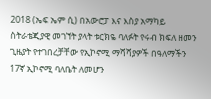2018 (ኤፍ ኤም ሲ) በአውሮፓ እና እስያ አማካይ ስትራቴጂያዊ መገኘት ያላት ቱርክዬ ባለፉት የሩብ ክፍለ ዘመን ጊዜያት የተገበረቻቸው የኢኮኖሚ ማሻሻያዎች በዓለማችን 17ኛ ኢኮኖሚ ባለቤት ለመሆን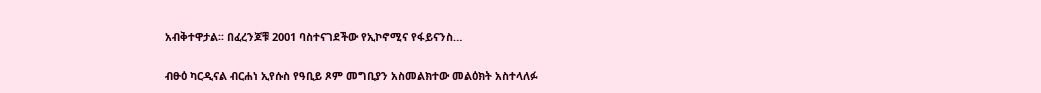አብቅተዋታል፡፡ በፈረንጆቹ 2001 ባስተናገደችው የኢኮኖሚና የፋይናንስ…

ብፁዕ ካርዲናል ብርሐነ ኢየሱስ የዓቢይ ጾም መግቢያን አስመልክተው መልዕክት አስተላለፉ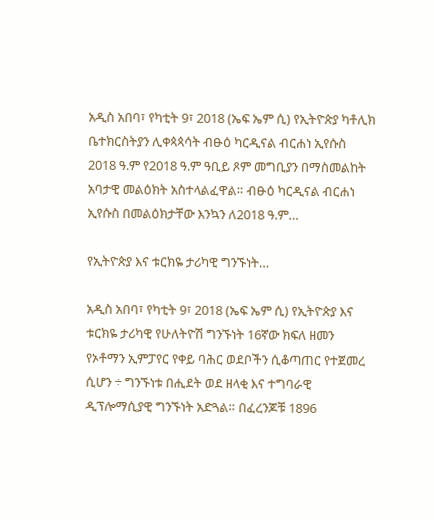አዲስ አበባ፣ የካቲት 9፣ 2018 (ኤፍ ኤም ሲ) የኢትዮጵያ ካቶሊክ ቤተክርስትያን ሊቀጳጳሳት ብፁዕ ካርዲናል ብርሐነ ኢየሱስ 2018 ዓ.ም የ2018 ዓ.ም ዓቢይ ጾም መግቢያን በማስመልከት አባታዊ መልዕክት አስተላልፈዋል። ብፁዕ ካርዲናል ብርሐነ ኢየሱስ በመልዕክታቸው እንኳን ለ2018 ዓ.ም…

የኢትዮጵያ እና ቱርክዬ ታሪካዊ ግንኙነት…

አዲስ አበባ፣ የካቲት 9፣ 2018 (ኤፍ ኤም ሲ) የኢትዮጵያ እና ቱርክዬ ታሪካዊ የሁለትዮሽ ግንኙነት 16ኛው ክፍለ ዘመን የኦቶማን ኢምፓየር የቀይ ባሕር ወደቦችን ሲቆጣጠር የተጀመረ ሲሆን ÷ ግንኙነቱ በሒደት ወደ ዘላቂ እና ተግባራዊ ዲፕሎማሲያዊ ግንኙነት አድጓል። በፈረንጆቹ 1896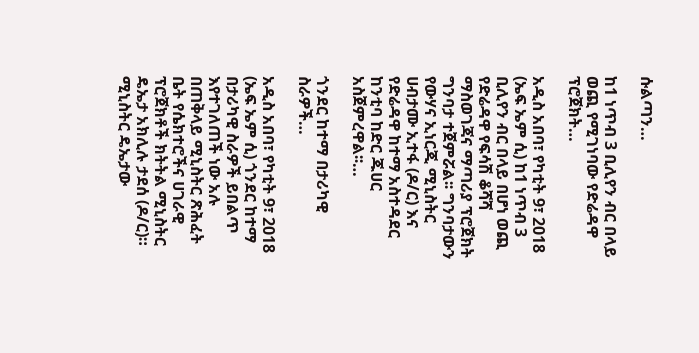ሱልጣን…

ከ1 ነጥብ 3 ቢሊየን ብር በላይ ወጪ የሚገነባው የድሬዳዋ ፕሮጀክት…

አዲስ አበባ፣ የካቲት 9፣ 2018 (ኤፍ ኤም ሲ) ከ1 ነጥብ 3 ቢሊየን ብር በላይ በሆነ ወጪ የድሬዳዋ የፍሳሽ ቆሻሻ ማስወገጃና ማጣሪያ ፕሮጀክት ግንባታ ተጀምሯል፡፡ ግንባታውን የውሃና ኢነርጂ ሚኒስትር ሀብታሙ ኢተፋ (ዶ/ር) እና የድሬዳዋ ከተማ አስተዳደር ከንቲባ ከድር ጁሀር አስጀምረዋል፡፡…

ጎንደር ከተማ በታሪካዊ ስራዎች…

አዲስ አበባ፣ የካቲት 9፣ 2018 (ኤፍ ኤም ሲ) ጎንደር ከተማ በታሪካዊ ስራዎች ይበልጥ እየተገለጠች ነው አሉ በጠቅላይ ሚኒስትር ጽሕፈት ቤት የሴክተሮችና ሀገራዊ ፕሮጀክቶች ክትትል ሚኒስትር ዴኤታ አክሊሉ ታደሰ (ዶ/ር)። ሚኒስትር ዴኤታው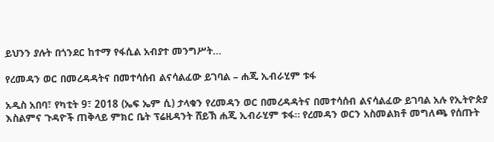ይህንን ያሉት በጎንደር ከተማ የፋሲል አብያተ መንግሥት…

የረመዳን ወር በመረዳዳትና በመተሳሰብ ልናሳልፈው ይገባል – ሐጂ ኢብራሂም ቱፋ

አዲስ አበባ፣ የካቲት 9፣ 2018 (ኤፍ ኤም ሲ) ታላቁን የረመዳን ወር በመረዳዳትና በመተሳሰብ ልናሳልፈው ይገባል አሉ የኢትዮጵያ እስልምና ጉዳዮች ጠቅላይ ምክር ቤት ፕሬዚዳንት ሸይኽ ሐጂ ኢብራሂም ቱፋ። የረመዳን ወርን አስመልክቶ መግለጫ የሰጡት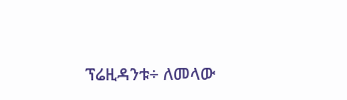ፕሬዚዳንቱ÷ ለመላው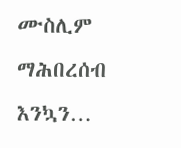ሙስሊም ማሕበረሰብ እንኳን…